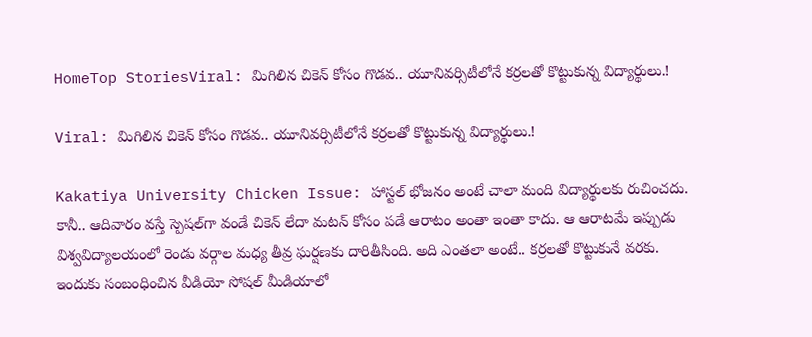HomeTop StoriesViral: మిగిలిన చికెన్‌ కోసం గొడవ.. యూనివర్సిటీలోనే కర్రలతో కొట్టుకున్న విద్యార్థులు.!

Viral: మిగిలిన చికెన్‌ కోసం గొడవ.. యూనివర్సిటీలోనే కర్రలతో కొట్టుకున్న విద్యార్థులు.!

Kakatiya University Chicken Issue: హాస్టల్‌ భోజనం అంటే చాలా మంది విద్యార్థులకు రుచించదు. కానీ.. ఆదివారం వస్తే స్పెషల్‌గా వండే చికెన్‌ లేదా మటన్‌ కోసం పడే ఆరాటం అంతా ఇంతా కాదు. ఆ ఆరాటమే ఇప్పుడు విశ్వవిద్యాలయంలో రెండు వర్గాల మధ్య తీవ్ర ఘర్షణకు దారితీసింది. అది ఎంతలా అంటే.. కర్రలతో కొట్టుకునే వరకు. ఇందుకు సంబంధించిన వీడియో సోషల్‌ మీడియాలో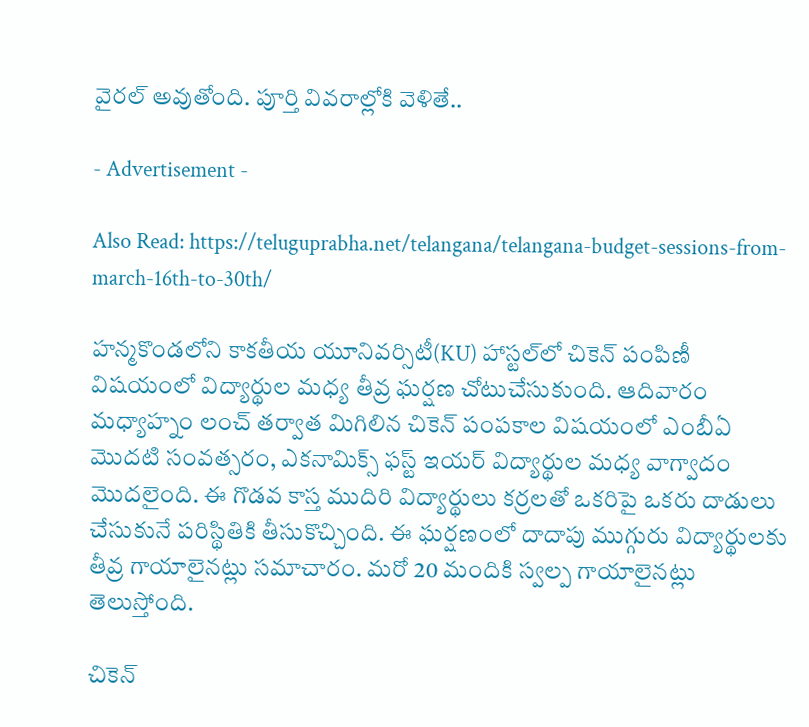వైరల్‌ అవుతోంది. పూర్తి వివరాల్లోకి వెళితే..

- Advertisement -

Also Read: https://teluguprabha.net/telangana/telangana-budget-sessions-from-march-16th-to-30th/

హన్మకొండలోని కాకతీయ యూనివర్సిటీ(KU) హాస్టల్‌లో చికెన్ పంపిణీ విషయంలో విద్యార్థుల మధ్య తీవ్ర ఘర్షణ చోటుచేసుకుంది. ఆదివారం మధ్యాహ్నం లంచ్ తర్వాత మిగిలిన చికెన్ పంపకాల విషయంలో ఎంబీఏ మొదటి సంవత్సరం, ఎకనామిక్స్ ఫస్ట్‌ ఇయర్‌ విద్యార్థుల మధ్య వాగ్వాదం మొదలైంది. ఈ గొడవ కాస్త ముదిరి విద్యార్థులు కర్రలతో ఒకరిపై ఒకరు దాడులు చేసుకునే పరిస్థితికి తీసుకొచ్చింది. ఈ ఘర్షణంలో దాదాపు ముగ్గురు విద్యార్థులకు తీవ్ర గాయాలైనట్లు సమాచారం. మరో 20 మందికి స్వల్ప గాయాలైనట్లు తెలుస్తోంది.

చికెన్‌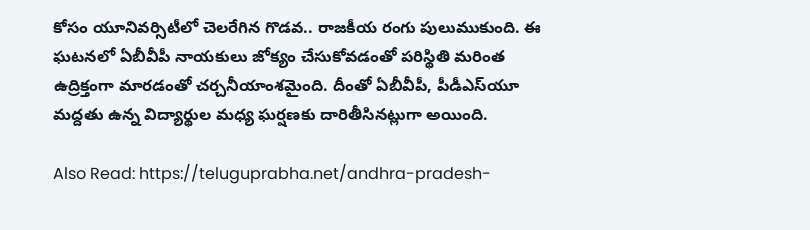కోసం యూనివర్సిటీలో చెలరేగిన గొడవ.. రాజకీయ రంగు పులుముకుంది. ఈ ఘటనలో ఏబీవీపీ నాయకులు జోక్యం చేసుకోవడంతో పరిస్థితి మరింత ఉద్రిక్తంగా మారడంతో చర్చనీయాంశమైంది. దీంతో ఏబీవీపీ, పీడీఎస్‌యూ మద్దతు ఉన్న విద్యార్థుల మధ్య ఘర్షణకు దారితీసినట్లుగా అయింది.

Also Read: https://teluguprabha.net/andhra-pradesh-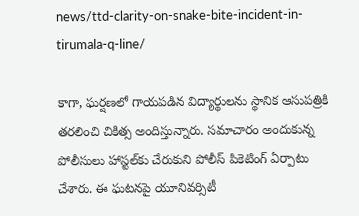news/ttd-clarity-on-snake-bite-incident-in-tirumala-q-line/

కాగా, ఘర్షణలో గాయపడిన విద్యార్థులను స్థానిక ఆసుపత్రికి తరలించి చికిత్స అందిస్తున్నారు. సమాచారం అందుకున్న పోలీసులు హాస్టల్‌కు చేరుకుని పోలీస్ పికెటింగ్‌ ఏర్పాటు చేశారు. ఈ ఘటనపై యూనివర్సిటీ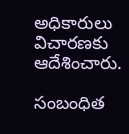అధికారులు విచారణకు ఆదేశించారు.

సంబంధిత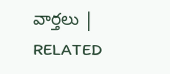వార్తలు | RELATED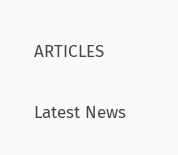ARTICLES

Latest News